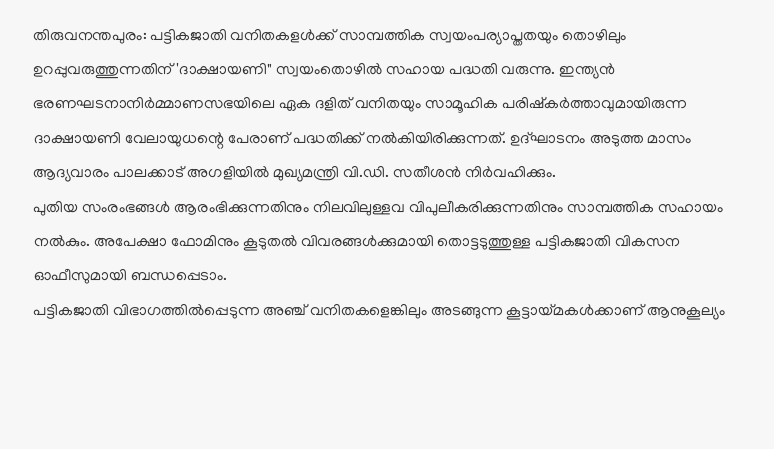തിരുവനന്തപുരം: പട്ടികജാതി വനിതകളൾക്ക് സാമ്പത്തിക സ്വയംപര്യാപ്തതയും തൊഴിലും ഉറപ്പുവരുത്തുന്നതിന് 'ദാക്ഷായണി" സ്വയംതൊഴിൽ സഹായ പദ്ധതി വരുന്നു. ഇന്ത്യൻ ഭരണഘടനാനിർമ്മാണസഭയിലെ ഏക ദളിത് വനിതയും സാമൂഹിക പരിഷ്കർത്താവുമായിരുന്ന ദാക്ഷായണി വേലായുധന്റെ പേരാണ് പദ്ധതിക്ക് നൽകിയിരിക്കുന്നത്. ഉദ്ഘാടനം അടുത്ത മാസം ആദ്യവാരം പാലക്കാട് അഗളിയിൽ മുഖ്യമന്ത്രി വി.ഡി. സതീശൻ നിർവഹിക്കും.
പുതിയ സംരംഭങ്ങൾ ആരംഭിക്കുന്നതിനും നിലവിലുള്ളവ വിപുലീകരിക്കുന്നതിനും സാമ്പത്തിക സഹായം നൽകും. അപേക്ഷാ ഫോമിനും കൂടുതൽ വിവരങ്ങൾക്കുമായി തൊട്ടടുത്തുള്ള പട്ടികജാതി വികസന ഓഫീസുമായി ബന്ധപ്പെടാം.
പട്ടികജാതി വിഭാഗത്തിൽപ്പെടുന്ന അഞ്ച് വനിതകളെങ്കിലും അടങ്ങുന്ന കൂട്ടായ്മകൾക്കാണ് ആനുകൂല്യം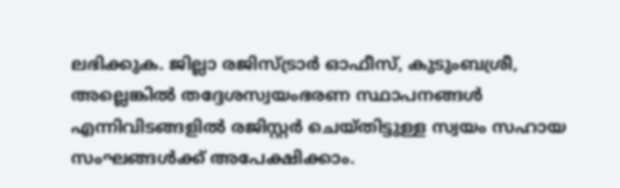ലഭിക്കുക. ജില്ലാ രജിസ്ട്രാർ ഓഫീസ്, കുടുംബശ്രീ, അല്ലെങ്കിൽ തദ്ദേശസ്വയംഭരണ സ്ഥാപനങ്ങൾ എന്നിവിടങ്ങളിൽ രജിസ്റ്റർ ചെയ്തിട്ടുള്ള സ്വയം സഹായ സംഘങ്ങൾക്ക് അപേക്ഷിക്കാം.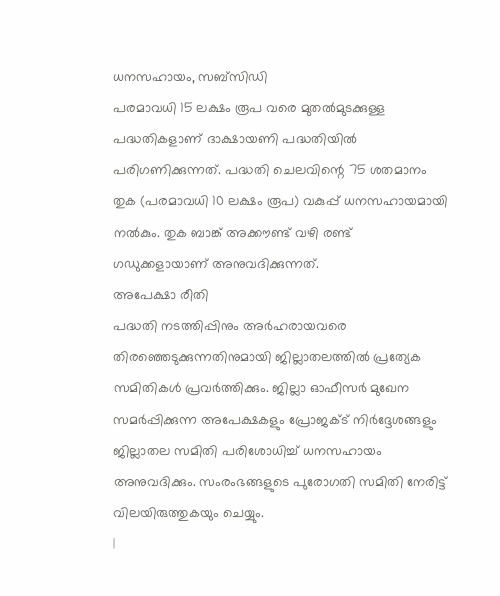ധനസഹായം, സബ്സിഡി
പരമാവധി 15 ലക്ഷം രൂപ വരെ മുതൽമുടക്കുള്ള പദ്ധതികളാണ് ദാക്ഷായണി പദ്ധതിയിൽ പരിഗണിക്കുന്നത്. പദ്ധതി ചെലവിന്റെ 75 ശതമാനം തുക (പരമാവധി 10 ലക്ഷം രൂപ) വകുപ്പ് ധനസഹായമായി നൽകും. തുക ബാങ്ക് അക്കൗണ്ട് വഴി രണ്ട് ഗഡുക്കളായാണ് അനുവദിക്കുന്നത്.
അപേക്ഷാ രീതി
പദ്ധതി നടത്തിപ്പിനും അർഹരായവരെ തിരഞ്ഞെടുക്കുന്നതിനുമായി ജില്ലാതലത്തിൽ പ്രത്യേക സമിതികൾ പ്രവർത്തിക്കും. ജില്ലാ ഓഫീസർ മുഖേന സമർപ്പിക്കുന്ന അപേക്ഷകളും പ്രോജക്ട് നിർദ്ദേശങ്ങളും ജില്ലാതല സമിതി പരിശോധിച്ച് ധനസഹായം അനുവദിക്കും. സംരംഭങ്ങളുടെ പുരോഗതി സമിതി നേരിട്ട് വിലയിരുത്തുകയും ചെയ്യും.
|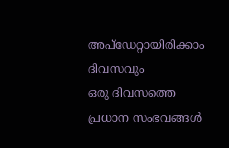അപ്ഡേറ്റായിരിക്കാം ദിവസവും
ഒരു ദിവസത്തെ പ്രധാന സംഭവങ്ങൾ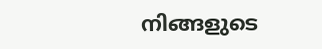നിങ്ങളുടെ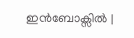ഇൻബോക്സിൽ |